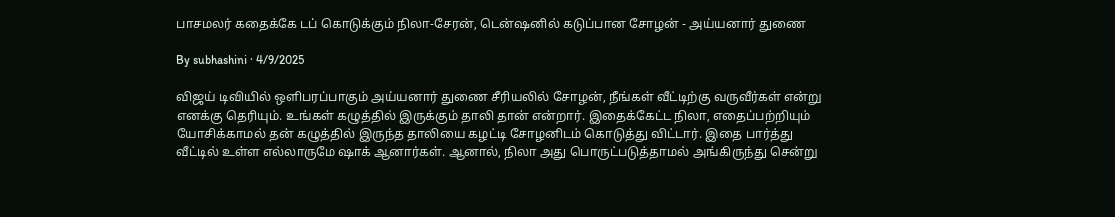பாசமலர் கதைக்கே டப் கொடுக்கும் நிலா-சேரன், டென்ஷனில் கடுப்பான சோழன் - அய்யனார் துணை

By subhashini · 4/9/2025

விஜய் டிவியில் ஒளிபரப்பாகும் அய்யனார் துணை சீரியலில் சோழன், நீங்கள் வீட்டிற்கு வருவீர்கள் என்று எனக்கு தெரியும். உங்கள் கழுத்தில் இருக்கும் தாலி தான் என்றார். இதைக்கேட்ட நிலா, எதைப்பற்றியும் யோசிக்காமல் தன் கழுத்தில் இருந்த தாலியை கழட்டி சோழனிடம் கொடுத்து விட்டார். இதை பார்த்து வீட்டில் உள்ள எல்லாருமே ஷாக் ஆனார்கள். ஆனால், நிலா அது பொருட்படுத்தாமல் அங்கிருந்து சென்று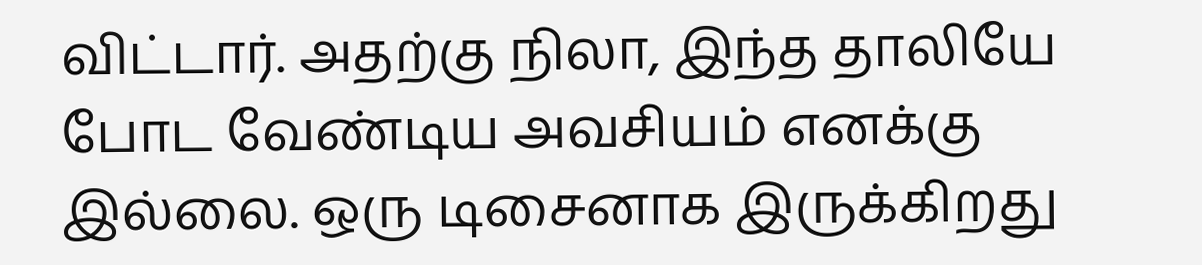விட்டார். அதற்கு நிலா, இந்த தாலியே போட வேண்டிய அவசியம் எனக்கு இல்லை. ஒரு டிசைனாக இருக்கிறது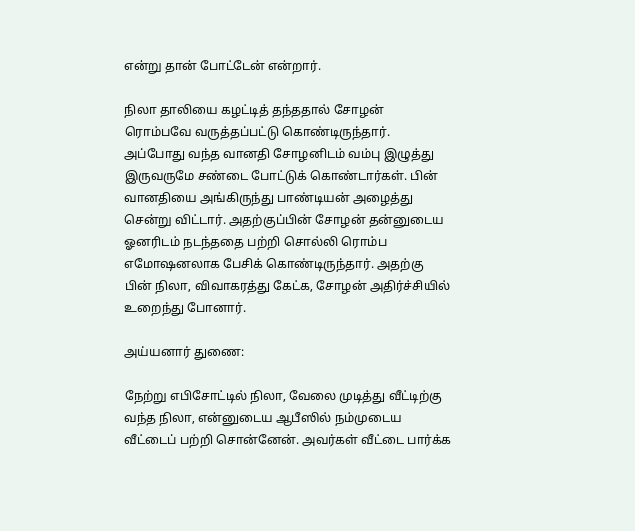என்று தான் போட்டேன் என்றார்.

நிலா தாலியை கழட்டித் தந்ததால் சோழன் ரொம்பவே வருத்தப்பட்டு கொண்டிருந்தார். அப்போது வந்த வானதி சோழனிடம் வம்பு இழுத்து இருவருமே சண்டை போட்டுக் கொண்டார்கள். பின் வானதியை அங்கிருந்து பாண்டியன் அழைத்து சென்று விட்டார். அதற்குப்பின் சோழன் தன்னுடைய ஓனரிடம் நடந்ததை பற்றி சொல்லி ரொம்ப எமோஷனலாக பேசிக் கொண்டிருந்தார். அதற்கு பின் நிலா, விவாகரத்து கேட்க, சோழன் அதிர்ச்சியில் உறைந்து போனார்.

அய்யனார் துணை:

நேற்று எபிசோட்டில் நிலா, வேலை முடித்து வீட்டிற்கு வந்த நிலா, என்னுடைய ஆபீஸில் நம்முடைய வீட்டைப் பற்றி சொன்னேன். அவர்கள் வீட்டை பார்க்க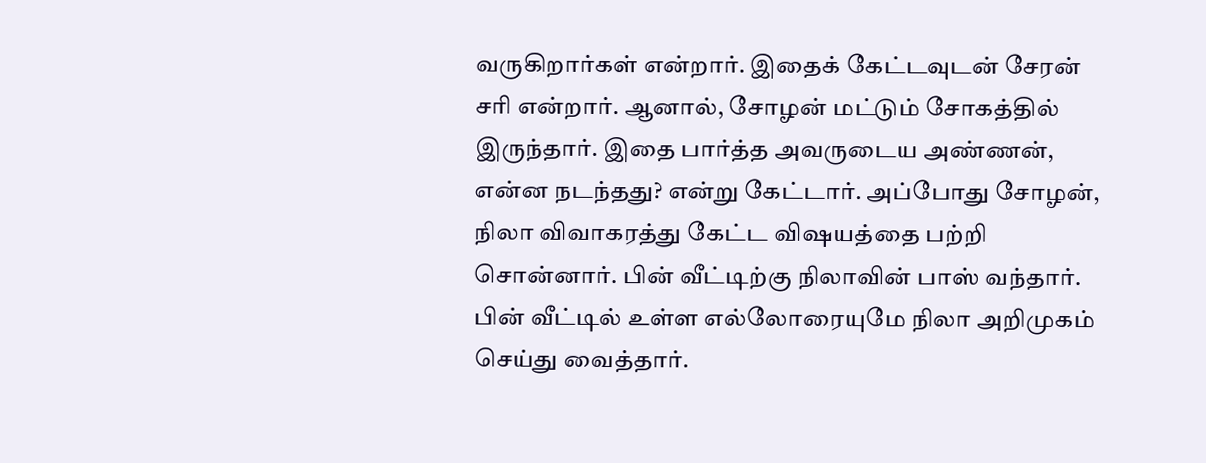வருகிறார்கள் என்றார். இதைக் கேட்டவுடன் சேரன் சரி என்றார். ஆனால், சோழன் மட்டும் சோகத்தில் இருந்தார். இதை பார்த்த அவருடைய அண்ணன், என்ன நடந்தது? என்று கேட்டார். அப்போது சோழன், நிலா விவாகரத்து கேட்ட விஷயத்தை பற்றி சொன்னார். பின் வீட்டிற்கு நிலாவின் பாஸ் வந்தார். பின் வீட்டில் உள்ள எல்லோரையுமே நிலா அறிமுகம் செய்து வைத்தார்.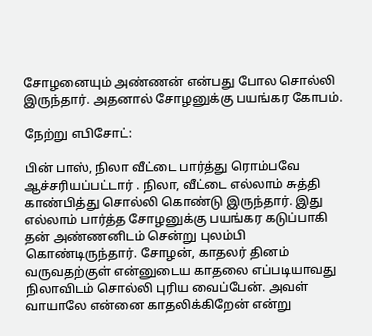சோழனையும் அண்ணன் என்பது போல சொல்லி இருந்தார். அதனால் சோழனுக்கு பயங்கர கோபம்.

நேற்று எபிசோட்:

பின் பாஸ், நிலா வீட்டை பார்த்து ரொம்பவே ஆச்சரியப்பட்டார் . நிலா, வீட்டை எல்லாம் சுத்தி காண்பித்து சொல்லி கொண்டு இருந்தார். இது எல்லாம் பார்த்த சோழனுக்கு பயங்கர கடுப்பாகி தன் அண்ணனிடம் சென்று புலம்பி கொண்டிருந்தார். சோழன், காதலர் தினம் வருவதற்குள் என்னுடைய காதலை எப்படியாவது நிலாவிடம் சொல்லி புரிய வைப்பேன். அவள் வாயாலே என்னை காதலிக்கிறேன் என்று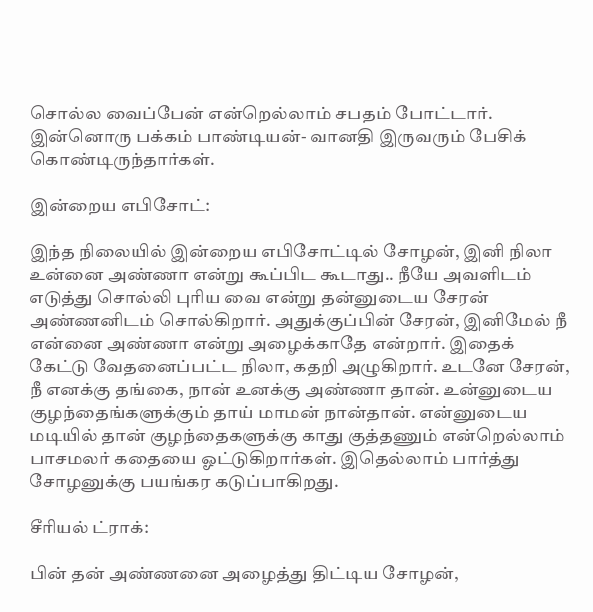சொல்ல வைப்பேன் என்றெல்லாம் சபதம் போட்டார். இன்னொரு பக்கம் பாண்டியன்- வானதி இருவரும் பேசிக் கொண்டிருந்தார்கள்.

இன்றைய எபிசோட்:

இந்த நிலையில் இன்றைய எபிசோட்டில் சோழன், இனி நிலா உன்னை அண்ணா என்று கூப்பிட கூடாது.. நீயே அவளிடம் எடுத்து சொல்லி புரிய வை என்று தன்னுடைய சேரன் அண்ணனிடம் சொல்கிறார். அதுக்குப்பின் சேரன், இனிமேல் நீ என்னை அண்ணா என்று அழைக்காதே என்றார். இதைக் கேட்டு வேதனைப்பட்ட நிலா, கதறி அழுகிறார். உடனே சேரன், நீ எனக்கு தங்கை, நான் உனக்கு அண்ணா தான். உன்னுடைய குழந்தைங்களுக்கும் தாய் மாமன் நான்தான். என்னுடைய மடியில் தான் குழந்தைகளுக்கு காது குத்தணும் என்றெல்லாம் பாசமலர் கதையை ஓட்டுகிறார்கள். இதெல்லாம் பார்த்து சோழனுக்கு பயங்கர கடுப்பாகிறது.

சீரியல் ட்ராக்:

பின் தன் அண்ணனை அழைத்து திட்டிய சோழன்,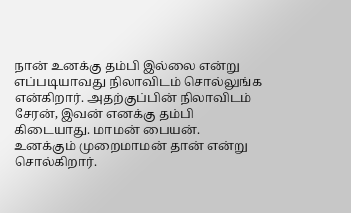நான் உனக்கு தம்பி இல்லை என்று எப்படியாவது நிலாவிடம் சொல்லுங்க என்கிறார். அதற்குப்பின் நிலாவிடம் சேரன், இவன் எனக்கு தம்பி கிடையாது. மாமன் பையன். உனக்கும் முறைமாமன் தான் என்று சொல்கிறார்.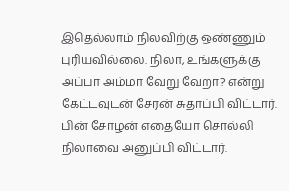இதெல்லாம் நிலவிற்கு ஒண்ணும் புரியவில்லை. நிலா, உங்களுக்கு அப்பா அம்மா வேறு வேறா? என்று கேட்டவுடன் சேரன் சுதாப்பி விட்டார். பின் சோழன் எதையோ சொல்லி நிலாவை அனுப்பி விட்டார்.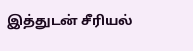இத்துடன் சீரியல்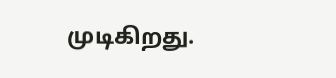முடிகிறது.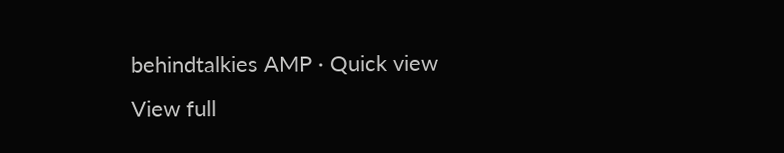behindtalkies AMP · Quick view
View full